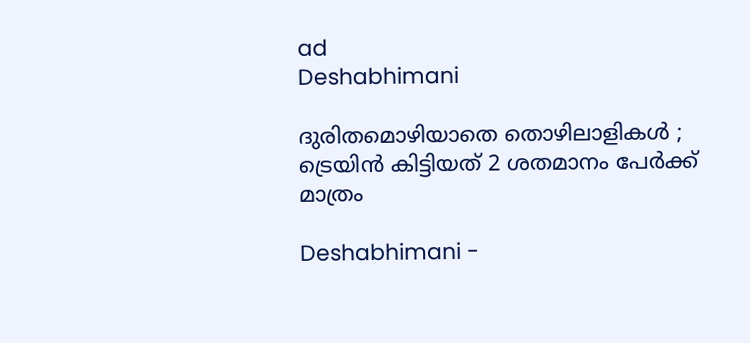ad
Deshabhimani

ദുരിതമൊഴിയാതെ തൊഴിലാളികൾ ; ട്രെയിൻ കിട്ടിയത്‌ 2 ശതമാനം പേർക്ക്‌ മാത്രം

Deshabhimani -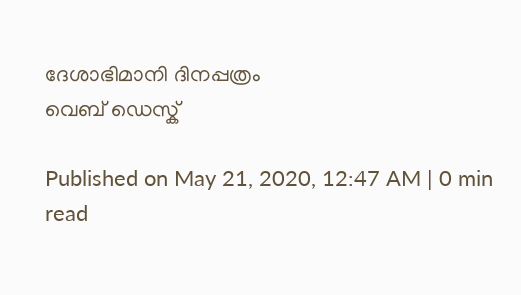ദേശാഭിമാനി ദിനപ്പത്രം
വെബ് ഡെസ്ക്

Published on May 21, 2020, 12:47 AM | 0 min read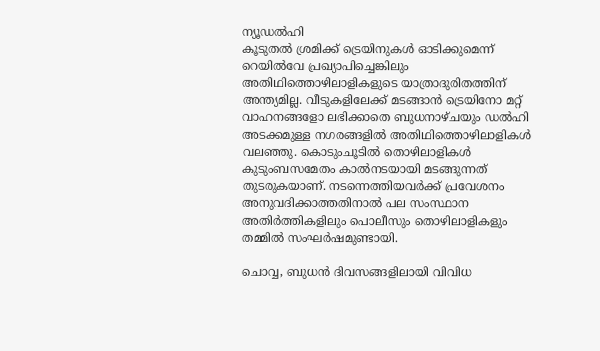ന്യൂഡൽഹി
കൂടുതൽ ശ്രമിക്ക്‌ ട്രെയിനുകൾ ഓടിക്കുമെന്ന്‌ റെയിൽവേ പ്രഖ്യാപിച്ചെങ്കിലും അതിഥിത്തൊഴിലാളികളുടെ യാത്രാദുരിതത്തിന്‌ അന്ത്യമില്ല. വീടുകളിലേക്ക്‌ മടങ്ങാൻ ട്രെയിനോ മറ്റ്‌ വാഹനങ്ങളോ ലഭിക്കാതെ ബുധനാഴ്‌ചയും ഡൽഹി അടക്കമുള്ള നഗരങ്ങളിൽ അതിഥിത്തൊഴിലാളികൾ വലഞ്ഞു. കൊടുംചൂടിൽ തൊഴിലാളികൾ കുടുംബസമേതം കാൽനടയായി മടങ്ങുന്നത്‌  തുടരുകയാണ്‌. നടന്നെത്തിയവർക്ക്‌‌ പ്രവേശനം അനുവദിക്കാത്തതിനാൽ‌ പല സംസ്ഥാന അതിർത്തികളിലും പൊലീസും തൊഴിലാളികളും തമ്മിൽ സംഘർഷമുണ്ടായി.

ചൊവ്വ, ബുധൻ ദിവസങ്ങളിലായി വിവിധ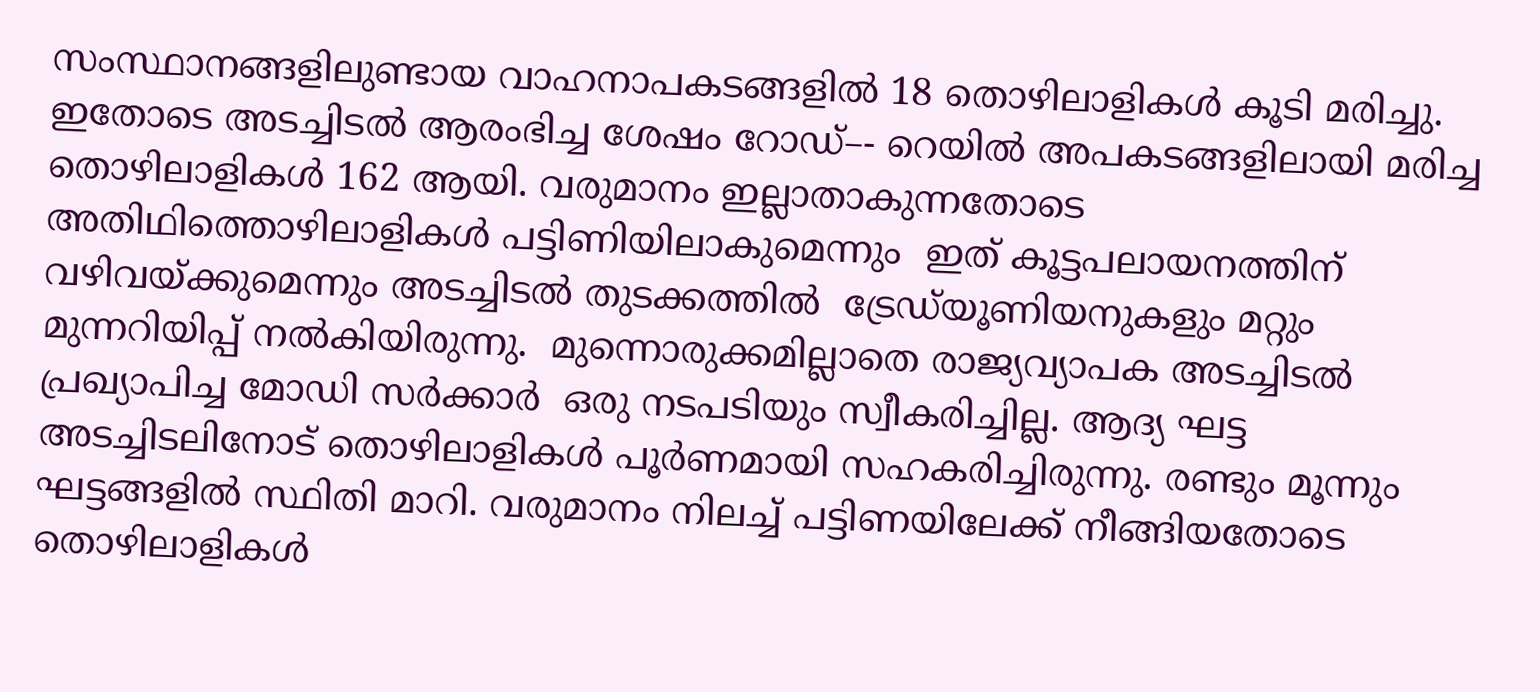സംസ്ഥാനങ്ങളിലുണ്ടായ വാഹനാപകടങ്ങളിൽ 18 തൊഴിലാളികൾ കൂടി മരിച്ചു. ഇതോടെ അടച്ചിടൽ ആരംഭിച്ച ശേഷം റോഡ്‌–- റെയിൽ അപകടങ്ങളിലായി മരിച്ച തൊഴിലാളികൾ 162 ആയി. വരുമാനം ഇല്ലാതാകുന്നതോടെ അതിഥിത്തൊഴിലാളികൾ പട്ടിണിയിലാകുമെന്നും  ഇത്‌ കൂട്ടപലായനത്തിന്‌ വഴിവയ്‌ക്കുമെന്നും അടച്ചിടൽ തുടക്കത്തിൽ  ട്രേഡ്‌യൂണിയനുകളും മറ്റും മുന്നറിയിപ്പ്‌ നൽകിയിരുന്നു.  മുന്നൊരുക്കമില്ലാതെ രാജ്യവ്യാപക അടച്ചിടൽ പ്രഖ്യാപിച്ച മോഡി സർക്കാർ  ഒരു നടപടിയും സ്വീകരിച്ചില്ല. ആദ്യ ഘട്ട അടച്ചിടലിനോട്‌ തൊഴിലാളികൾ പൂർണമായി സഹകരിച്ചിരുന്നു. രണ്ടും മൂന്നും ഘട്ടങ്ങളിൽ സ്ഥിതി മാറി. വരുമാനം നിലച്ച്‌ പട്ടിണയിലേക്ക്‌ നീങ്ങിയതോടെ  തൊഴിലാളികൾ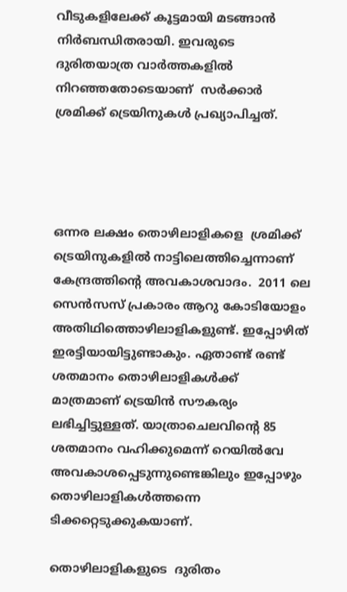വീടുകളിലേക്ക്‌ കൂട്ടമായി മടങ്ങാൻ‌ നിർബന്ധിതരായി. ഇവരുടെ ദുരിതയാത്ര വാർത്തകളിൽ നിറഞ്ഞതോടെയാണ്‌  സർക്കാർ ശ്രമിക്ക്‌ ട്രെയിനുകൾ പ്രഖ്യാപിച്ചത്‌.




ഒന്നര ലക്ഷം തൊഴിലാളികളെ  ശ്രമിക്ക്‌ ട്രെയിനുകളിൽ നാട്ടിലെത്തിച്ചെന്നാണ്‌ കേന്ദ്രത്തിന്റെ അവകാശവാദം.  2011 ലെ സെൻസസ്‌ പ്രകാരം ആറു കോടിയോളം അതിഥിത്തൊഴിലാളികളുണ്ട്‌. ഇപ്പോഴിത്‌ ഇരട്ടിയായിട്ടുണ്ടാകും. ഏതാണ്ട്‌ രണ്ട്‌ ശതമാനം തൊഴിലാളികൾക്ക്‌ മാത്രമാണ്‌ ട്രെയിൻ സൗകര്യം ലഭിച്ചിട്ടുള്ളത്‌. യാത്രാചെലവിന്റെ 85 ശതമാനം വഹിക്കുമെന്ന്‌ റെയിൽവേ അവകാശപ്പെടുന്നുണ്ടെങ്കിലും ഇപ്പോഴും തൊഴിലാളികൾത്തന്നെ ടിക്കറ്റെടുക്കുകയാണ്‌.

തൊഴിലാളികളുടെ  ദുരിതം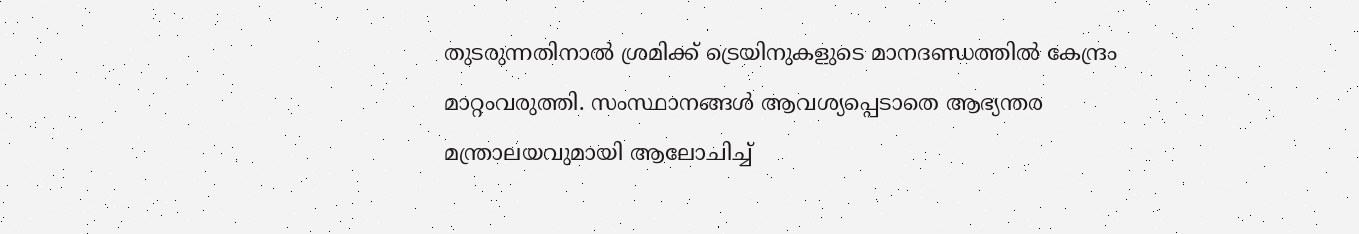തുടരുന്നതിനാൽ ശ്രമിക്ക്‌ ട്രെയിനുകളുടെ മാനദണ്ഡത്തിൽ കേന്ദ്രം  മാറ്റംവരുത്തി. സംസ്ഥാനങ്ങൾ ആവശ്യപ്പെടാതെ ആഭ്യന്തര മന്ത്രാലയവുമായി ആലോചിച്ച്‌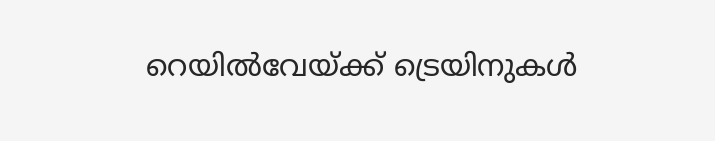റെയിൽവേയ്‌ക്ക്‌ ട്രെയിനുകൾ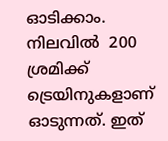ഓടിക്കാം. നിലവിൽ  200 ശ്രമിക്ക്‌ ട്രെയിനുകളാണ്‌ ഓടുന്നത്‌. ഇത്‌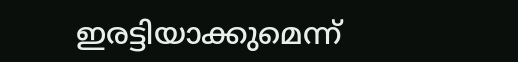ഇരട്ടിയാക്കുമെന്ന്‌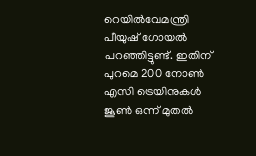റെയിൽവേമന്ത്രി പീയുഷ്‌ ഗോയൽ പറഞ്ഞിട്ടുണ്ട്‌. ഇതിന്‌ പുറമെ 200 നോൺ എസി ട്രെയിനുകൾ ജൂൺ ഒന്ന്‌ മുതൽ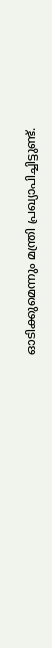ഓടിക്കുമെന്നും മന്ത്രി പ്രഖ്യാപിച്ചിട്ടുണ്ട്‌.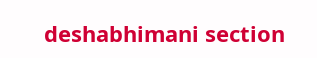deshabhimani section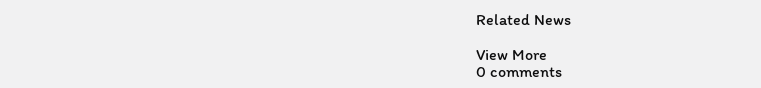Related News

View More
0 comments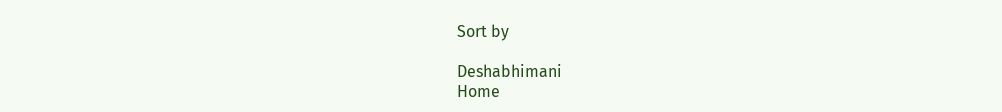Sort by

Deshabhimani
Home